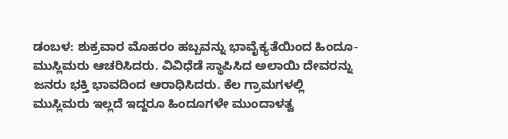ಡಂಬಳ: ಶುಕ್ರವಾರ ಮೊಹರಂ ಹಬ್ಬವನ್ನು ಭಾವೈಕ್ಯತೆಯಿಂದ ಹಿಂದೂ- ಮುಸ್ಲಿಮರು ಆಚರಿಸಿದರು. ವಿವಿಧೆಡೆ ಸ್ಥಾಪಿಸಿದ ಅಲಾಯಿ ದೇವರನ್ನು ಜನರು ಭಕ್ತಿ ಭಾವದಿಂದ ಆರಾಧಿಸಿದರು. ಕೆಲ ಗ್ರಾಮಗಳಲ್ಲಿ ಮುಸ್ಲಿಮರು ಇಲ್ಲದೆ ಇದ್ದರೂ ಹಿಂದೂಗಳೇ ಮುಂದಾಳತ್ವ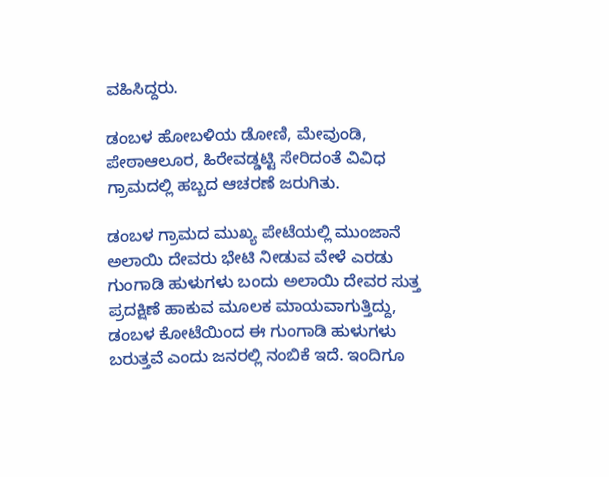ವಹಿಸಿದ್ದರು.

ಡಂಬಳ ಹೋಬಳಿಯ ಡೋಣಿ, ಮೇವುಂಡಿ, ಪೇಠಾಆಲೂರ, ಹಿರೇವಡ್ಡಟ್ಟಿ ಸೇರಿದಂತೆ ವಿವಿಧ ಗ್ರಾಮದಲ್ಲಿ ಹಬ್ಬದ ಆಚರಣೆ ಜರುಗಿತು.

ಡಂಬಳ ಗ್ರಾಮದ ಮುಖ್ಯ ಪೇಟೆಯಲ್ಲಿ ಮುಂಜಾನೆ ಅಲಾಯಿ ದೇವರು ಭೇಟಿ ನೀಡುವ ವೇಳೆ ಎರಡು ಗುಂಗಾಡಿ ಹುಳುಗಳು ಬಂದು ಅಲಾಯಿ ದೇವರ ಸುತ್ತ ಪ್ರದಕ್ಷಿಣೆ ಹಾಕುವ ಮೂಲಕ ಮಾಯವಾಗುತ್ತಿದ್ದು, ಡಂಬಳ ಕೋಟೆಯಿಂದ ಈ ಗುಂಗಾಡಿ ಹುಳುಗಳು ಬರುತ್ತವೆ ಎಂದು ಜನರಲ್ಲಿ ನಂಬಿಕೆ ಇದೆ. ಇಂದಿಗೂ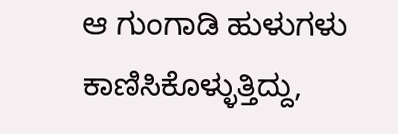ಆ ಗುಂಗಾಡಿ ಹುಳುಗಳು ಕಾಣಿಸಿಕೊಳ್ಳುತ್ತಿದ್ದು,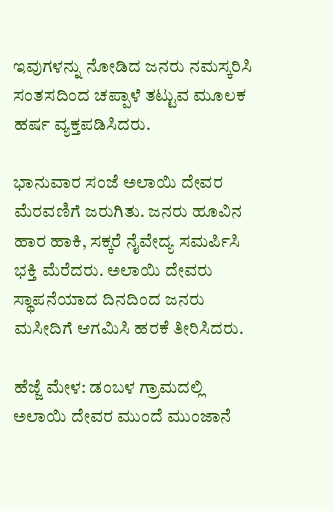ಇವುಗಳನ್ನು ನೋಡಿದ ಜನರು‌ ನಮಸ್ಕರಿಸಿ ಸಂತಸದಿಂದ ಚಪ್ಪಾಳೆ ತಟ್ಟುವ ಮೂಲಕ ಹರ್ಷ ವ್ಯಕ್ತಪಡಿಸಿದರು.

ಭಾನುವಾರ ಸಂಜೆ ಅಲಾಯಿ ದೇವರ ಮೆರವಣಿಗೆ ಜರುಗಿತು. ಜನರು ಹೂವಿನ ಹಾರ ಹಾಕಿ, ಸಕ್ಕರೆ ನೈವೇದ್ಯ ಸಮರ್ಪಿಸಿ ಭಕ್ತಿ ಮೆರೆದರು. ಅಲಾಯಿ ದೇವರು ಸ್ಥಾಪನೆಯಾದ ದಿನದಿಂದ ಜನರು ಮಸೀದಿಗೆ ಆಗಮಿಸಿ ಹರಕೆ ತೀರಿಸಿದರು.

ಹೆಜ್ಜೆ ಮೇಳ: ಡಂಬಳ‌ ಗ್ರಾಮದಲ್ಲಿ ಅಲಾಯಿ ದೇವರ ಮುಂದೆ ಮುಂಜಾನೆ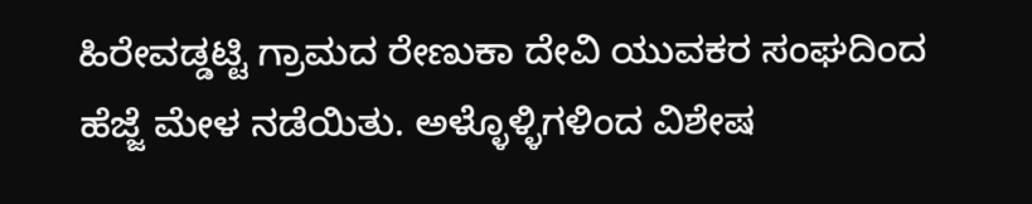ಹಿರೇವಡ್ಡಟ್ಟಿ ಗ್ರಾಮದ ರೇಣುಕಾ ದೇವಿ ಯುವಕರ ಸಂಘದಿಂದ ಹೆಜ್ಜೆ ಮೇಳ ನಡೆಯಿತು. ಅಳ್ಳೊಳ್ಳಿಗಳಿಂದ ವಿಶೇಷ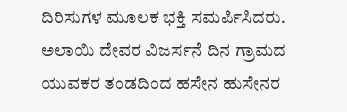ದಿರಿಸುಗಳ ಮೂಲಕ ಭಕ್ತಿ ಸಮರ್ಪಿಸಿದರು. ಅಲಾಯಿ ದೇವರ ವಿಜರ್ಸನೆ ದಿನ ಗ್ರಾಮದ ಯುವಕರ ತಂಡದಿಂದ ಹಸೇನ ಹುಸೇನರ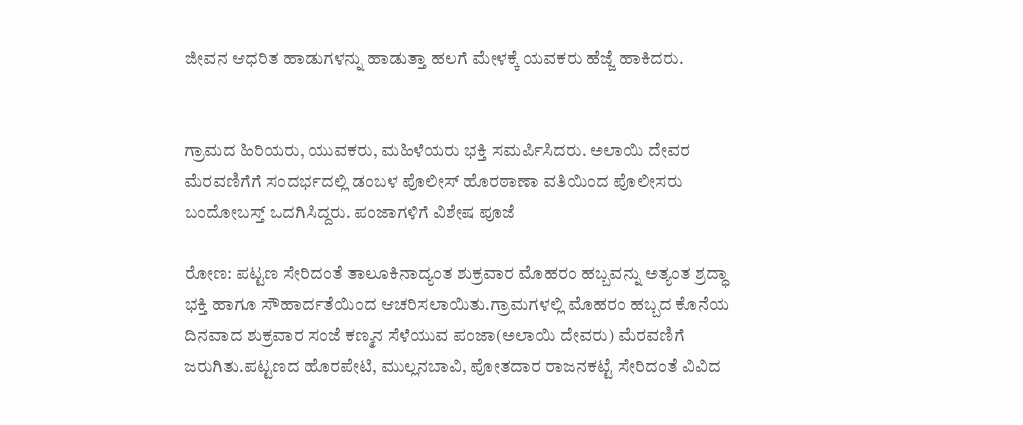ಜೀವನ ಆಧರಿತ ಹಾಡುಗಳನ್ನು ಹಾಡುತ್ತಾ ಹಲಗೆ ಮೇಳಕ್ಕೆ ಯವಕರು ಹೆಜ್ಜೆ ಹಾಕಿದರು.


ಗ್ರಾಮದ ಹಿರಿಯರು, ಯುವಕರು, ಮಹಿಳೆಯರು ಭಕ್ತಿ ಸಮರ್ಪಿಸಿದರು. ಅಲಾಯಿ ದೇವರ ಮೆರವಣಿಗೆಗೆ ಸಂದರ್ಭದಲ್ಲಿ ಡಂಬಳ ಪೊಲೀಸ್‌ ಹೊರಠಾಣಾ ವತಿಯಿಂದ ಪೊಲೀಸರು ಬಂದೋಬಸ್ತ್ ಒದಗಿಸಿದ್ದರು. ಪಂಜಾಗಳಿಗೆ ವಿಶೇಷ ಪೂಜೆ

ರೋಣ: ಪಟ್ಟಣ ಸೇರಿದಂತೆ ತಾಲೂಕಿನಾದ್ಯಂತ ಶುಕ್ರವಾರ ಮೊಹರಂ ಹಬ್ಬವನ್ನು ಅತ್ಯಂತ ಶ್ರದ್ಧಾ ಭಕ್ತಿ ಹಾಗೂ ಸೌಹಾರ್ದತೆಯಿಂದ ಆಚರಿಸಲಾಯಿತು.ಗ್ರಾಮಗಳಲ್ಲಿ ಮೊಹರಂ ಹಬ್ಬದ ಕೊನೆಯ ದಿನವಾದ ಶುಕ್ರವಾರ ಸಂಜೆ ಕಣ್ಮನ ಸೆಳೆಯುವ ಪಂಜಾ(ಅಲಾಯಿ ದೇವರು) ಮೆರವಣಿಗೆ ಜರುಗಿತು.ಪಟ್ಟಣದ ಹೊರಪೇಟಿ, ಮುಲ್ಲನಬಾವಿ, ಪೋತದಾರ ರಾಜನ‌ಕಟ್ಟೆ ಸೇರಿದಂತೆ ವಿವಿದ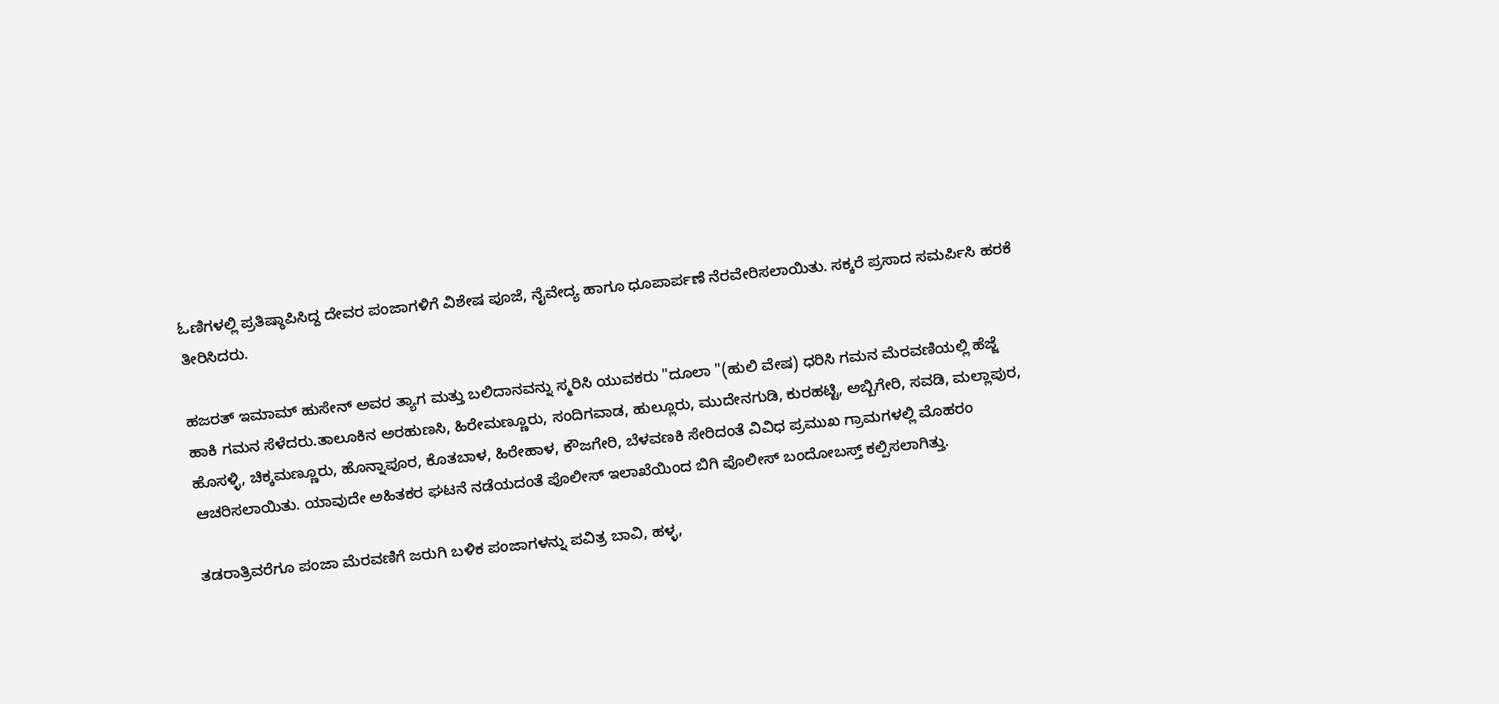ಓಣಿಗಳಲ್ಲಿ ಪ್ರತಿಷ್ಠಾಪಿಸಿದ್ದ ದೇವರ ಪಂಜಾಗಳಿಗೆ ವಿಶೇಷ ಪೂಜೆ, ನೈವೇದ್ಯ ಹಾಗೂ ಧೂಪಾರ್ಪಣೆ ನೆರವೇರಿಸಲಾಯಿತು. ಸಕ್ಕರೆ ಪ್ರಸಾದ ಸಮರ್ಪಿಸಿ ಹರಕೆ ತೀರಿಸಿದರು.

ಹಜರತ್ ಇಮಾಮ್ ಹುಸೇನ್ ಅವರ ತ್ಯಾಗ ಮತ್ತು ಬಲಿದಾನವನ್ನು ಸ್ಮರಿಸಿ ಯುವಕರು "ದೂಲಾ "(ಹುಲಿ ವೇಷ) ಧರಿಸಿ ಗಮನ ಮೆರವಣಿಯಲ್ಲಿ ಹೆಜ್ಜೆ ಹಾಕಿ ಗಮನ ಸೆಳೆದರು.ತಾಲೂಕಿನ ಅರಹುಣಸಿ, ಹಿರೇಮಣ್ಣೂರು, ಸಂದಿಗವಾಡ, ಹುಲ್ಲೂರು, ಮುದೇನಗುಡಿ, ಕುರಹಟ್ಟಿ, ಅಬ್ಬಿಗೇರಿ, ಸವಡಿ, ಮಲ್ಲಾಪುರ, ಹೊಸಳ್ಳಿ, ಚಿಕ್ಕಮಣ್ಣೂರು, ಹೊನ್ನಾಪೂರ, ಕೊತಬಾಳ, ಹಿರೇಹಾಳ, ಕೌಜಗೇರಿ, ಬೆಳವಣಕಿ ಸೇರಿದಂತೆ ವಿವಿಧ ಪ್ರಮುಖ ಗ್ರಾಮಗಳಲ್ಲಿ ಮೊಹರಂ ಆಚರಿಸಲಾಯಿತು. ಯಾವುದೇ ಅಹಿತಕರ ಘಟನೆ ನಡೆಯದಂತೆ ಪೊಲೀಸ್ ಇಲಾಖೆಯಿಂದ ಬಿಗಿ ಪೊಲೀಸ್ ಬಂದೋಬಸ್ತ್ ಕಲ್ಪಿಸಲಾಗಿತ್ತು.

ತಡರಾತ್ರಿವರೆಗೂ ಪಂಜಾ ಮೆರವಣಿಗೆ ಜರುಗಿ ಬಳಿಕ ಪಂಜಾಗಳನ್ನು ಪವಿತ್ರ ಬಾವಿ, ಹಳ್ಳ,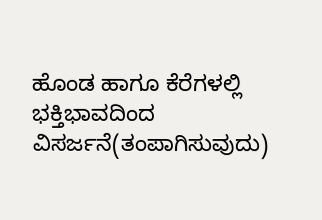ಹೊಂಡ ಹಾಗೂ ಕೆರೆಗಳಲ್ಲಿ ಭಕ್ತಿಭಾವದಿಂದ ವಿಸರ್ಜನೆ(ತಂಪಾಗಿಸುವುದು)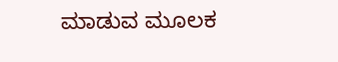ಮಾಡುವ ಮೂಲಕ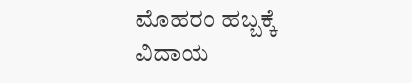ಮೊಹರಂ ಹಬ್ಬಕ್ಕೆ ವಿದಾಯ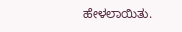ಹೇಳಲಾಯಿತು.